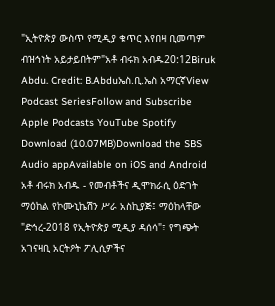"ኢትዮጵያ ውስጥ የሚዲያ ቁጥር እየበዛ ቢመጣም ብዝኅነት አይታይበትም"አቶ ብሩክ አብዱ20:12Biruk Abdu. Credit: B.Abduኤስ.ቢ.ኤስ አማርኛView Podcast SeriesFollow and Subscribe Apple Podcasts YouTube Spotify Download (10.07MB)Download the SBS Audio appAvailable on iOS and Android አቶ ብሩክ አብዱ - የመብቶችና ዲሞክራሲ ዕድገት ማዕከል የኮሙኒኬሽን ሥራ አስኪያጅ፤ ማዕከላቸው "ድኅረ-2018 የኢትዮጵያ ሚዲያ ዳሰሳ"፣ የግጭት አገናዛቢ አርትዖት ፖሊሲዎችና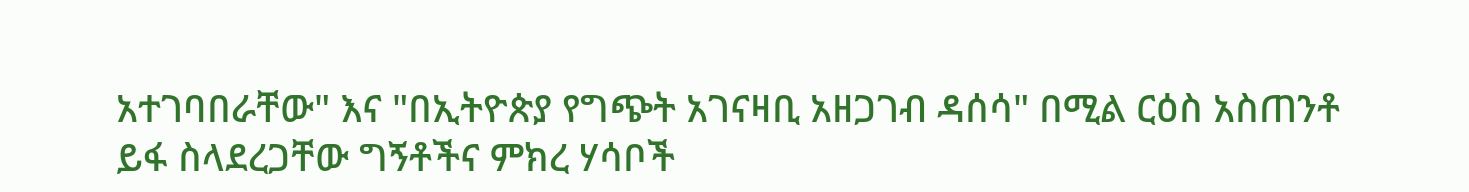አተገባበራቸው" እና "በኢትዮጵያ የግጭት አገናዛቢ አዘጋገብ ዳሰሳ" በሚል ርዕስ አስጠንቶ ይፋ ስላደረጋቸው ግኝቶችና ምክረ ሃሳቦች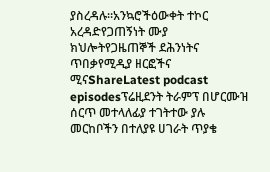ያስረዳሉ።አንኳሮችዕውቀት ተኮር አረዳድየጋጠኝነት ሙያ ክህሎትየጋዜጠኞች ደሕንነትና ጥበቃየሚዲያ ዘርፎችና ሚናShareLatest podcast episodesፕሬዚደንት ትራምፕ በሆርሙዝ ሰርጥ መተላለፊያ ተገትተው ያሉ መርከቦችን በተለያዩ ሀገራት ጥያቄ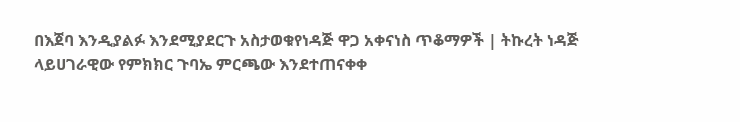በእጀባ እንዲያልፉ እንደሚያደርጉ አስታወቁየነዳጅ ዋጋ አቀናነስ ጥቆማዎች | ትኩረት ነዳጅ ላይሀገራዊው የምክክር ጉባኤ ምርጫው እንደተጠናቀቀ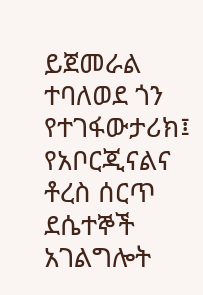ይጀመራል ተባለወደ ጎን የተገፋውታሪክ፤ የአቦርጂናልና ቶረስ ሰርጥ ደሴተኞች አገልግሎት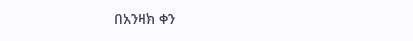በአንዛክ ቀን